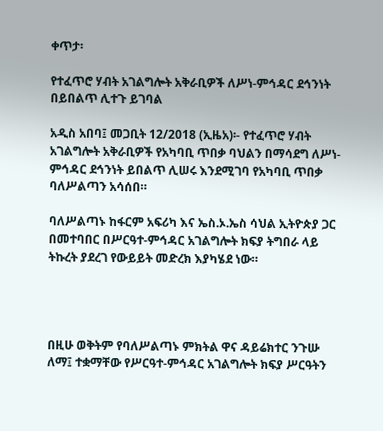ቀጥታ፡

የተፈጥሮ ሃብት አገልግሎት አቅራቢዎች ለሥነ-ምኅዳር ደኅንነት በይበልጥ ሊተጉ ይገባል

አዲስ አበባ፤ መጋቢት 12/2018 (ኢዜአ)፡- የተፈጥሮ ሃብት አገልግሎት አቅራቢዎች የአካባቢ ጥበቃ ባህልን በማሳደግ ለሥነ-ምኅዳር ደኅንነት ይበልጥ ሊሠሩ እንደሚገባ የአካባቢ ጥበቃ ባለሥልጣን አሳሰበ።

ባለሥልጣኑ ከፋርም አፍሪካ እና ኤስ.ኦ.ኤስ ሳህል ኢትዮጵያ ጋር በመተባበር በሥርዓተ-ምኅዳር አገልግሎት ክፍያ ትግበራ ላይ ትኩረት ያደረገ የውይይት መድረክ እያካሄደ ነው።




በዚሁ ወቅትም የባለሥልጣኑ ምክትል ዋና ዳይሬክተር ንጉሡ ለማ፤ ተቋማቸው የሥርዓተ-ምኅዳር አገልግሎት ክፍያ ሥርዓትን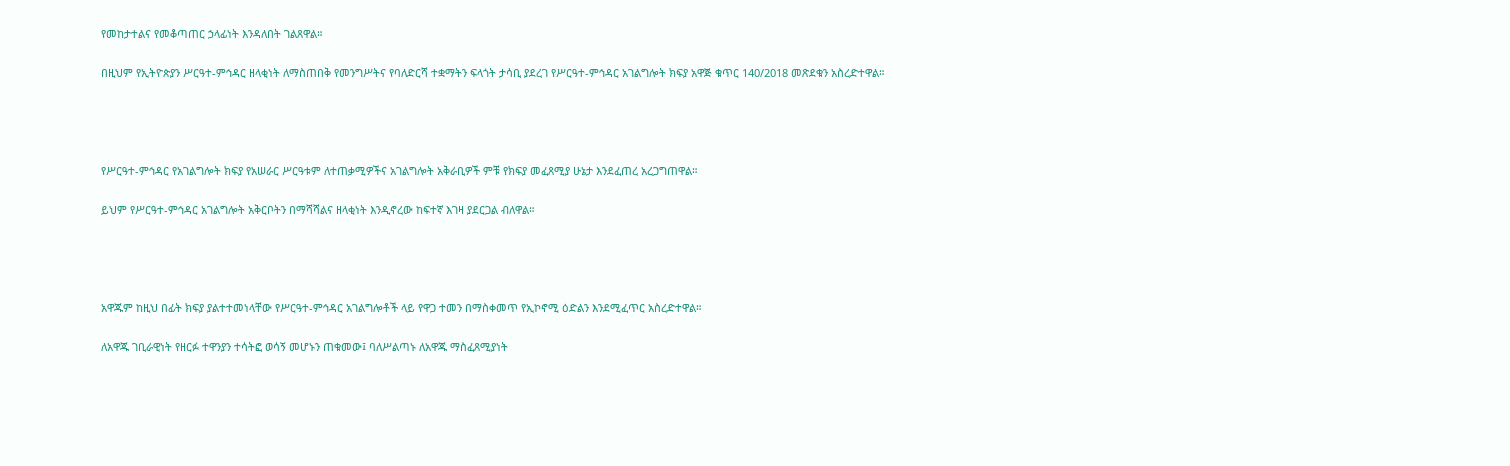የመከታተልና የመቆጣጠር ኃላፊነት እንዳለበት ገልጸዋል።

በዚህም የኢትዮጵያን ሥርዓተ-ምኅዳር ዘላቂነት ለማስጠበቅ የመንግሥትና የባለድርሻ ተቋማትን ፍላጎት ታሳቢ ያደረገ የሥርዓተ-ምኅዳር አገልግሎት ክፍያ አዋጅ ቁጥር 140/2018 መጽደቁን አስረድተዋል።




የሥርዓተ-ምኅዳር የአገልግሎት ክፍያ የአሠራር ሥርዓቱም ለተጠቃሚዎችና አገልግሎት አቅራቢዎች ምቹ የክፍያ መፈጸሚያ ሁኔታ እንደፈጠረ አረጋግጠዋል።

ይህም የሥርዓተ-ምኅዳር አገልግሎት አቅርቦትን በማሻሻልና ዘላቂነት እንዲኖረው ከፍተኛ እገዛ ያደርጋል ብለዋል።




አዋጁም ከዚህ በፊት ክፍያ ያልተተመነላቸው የሥርዓተ-ምኅዳር አገልግሎቶች ላይ የዋጋ ተመን በማስቀመጥ የኢኮኖሚ ዕድልን እንደሚፈጥር አስረድተዋል።

ለአዋጁ ገቢራዊነት የዘርፉ ተዋንያን ተሳትፎ ወሳኝ መሆኑን ጠቁመው፤ ባለሥልጣኑ ለአዋጁ ማስፈጸሚያነት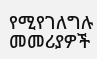የሚየገለግሉ መመሪያዎች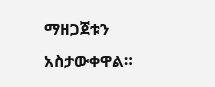ማዘጋጀቱን አስታውቀዋል።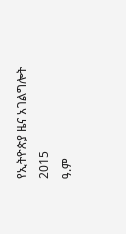የኢትዮጵያ ዜና አገልግሎት
2015
ዓ.ም